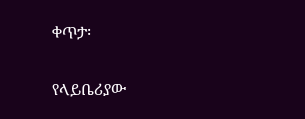ቀጥታ፡

የላይቤሪያው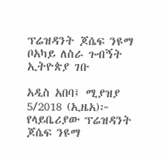ፕሬዝዳንት ጆሴፍ ንዩማ ቦአካይ ለስራ ጉብኝት ኢትዮጵያ ገቡ

አዲስ አበባ፤ ሚያዝያ 5/2018 (ኢዜአ)፦  የላይቤሪያው ፕሬዝዳንት ጆሴፍ ንዩማ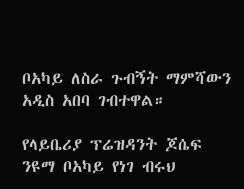ቦአካይ ለስራ ጉብኝት ማምሻውን አዲስ አበባ ገብተዋል።

የላይቤሪያ ፕሬዝዳንት ጆሴፍ ንዩማ ቦአካይ የነገ ብሩህ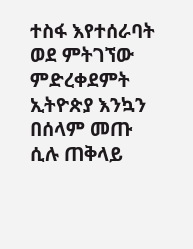ተስፋ እየተሰራባት ወደ ምትገኘው ምድረቀደምት ኢትዮጵያ እንኳን በሰላም መጡ ሲሉ ጠቅላይ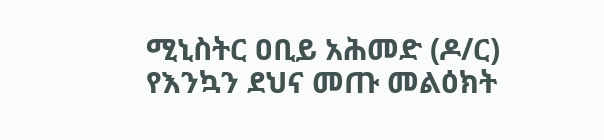ሚኒስትር ዐቢይ አሕመድ (ዶ/ር) የእንኳን ደህና መጡ መልዕክት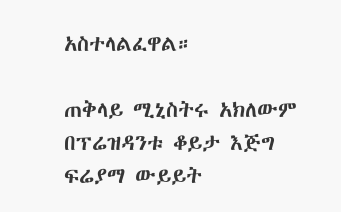አስተላልፈዋል።

ጠቅላይ ሚኒስትሩ አክለውም በፕሬዝዳንቱ ቆይታ እጅግ ፍሬያማ ውይይት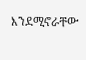እንደሚኖራቸው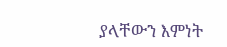ያላቸውን እምነት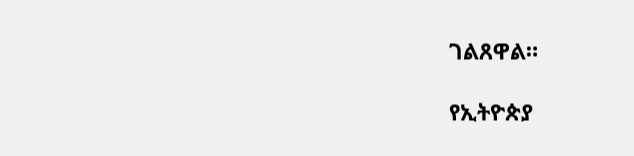ገልጸዋል።

የኢትዮጵያ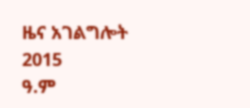ዜና አገልግሎት
2015
ዓ.ም